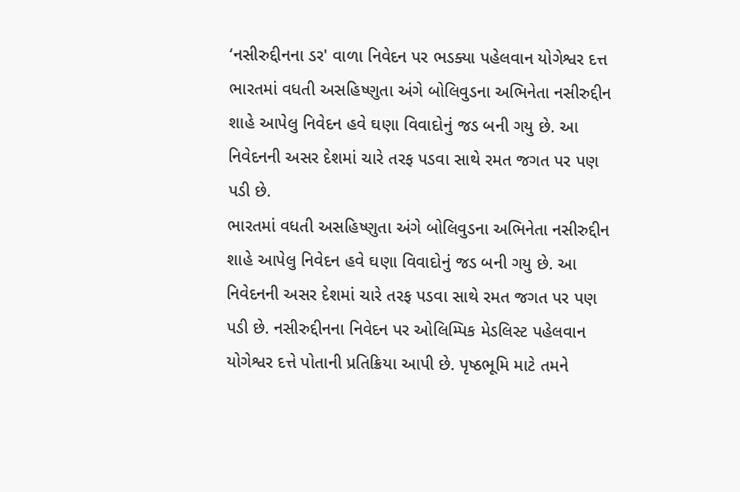‘નસીરુદ્દીનના ડર' વાળા નિવેદન પર ભડક્યા પહેલવાન યોગેશ્વર દત્ત
ભારતમાં વધતી અસહિષ્ણુતા અંગે બોલિવુડના અભિનેતા નસીરુદ્દીન શાહે આપેલુ નિવેદન હવે ઘણા વિવાદોનું જડ બની ગયુ છે. આ નિવેદનની અસર દેશમાં ચારે તરફ પડવા સાથે રમત જગત પર પણ પડી છે.
ભારતમાં વધતી અસહિષ્ણુતા અંગે બોલિવુડના અભિનેતા નસીરુદ્દીન શાહે આપેલુ નિવેદન હવે ઘણા વિવાદોનું જડ બની ગયુ છે. આ નિવેદનની અસર દેશમાં ચારે તરફ પડવા સાથે રમત જગત પર પણ પડી છે. નસીરુદ્દીનના નિવેદન પર ઓલિમ્પિક મેડલિસ્ટ પહેલવાન યોગેશ્વર દત્તે પોતાની પ્રતિક્રિયા આપી છે. પૃષ્ઠભૂમિ માટે તમને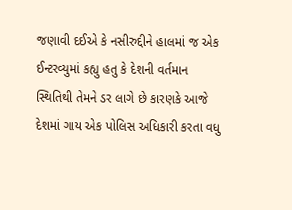જણાવી દઈએ કે નસીરુદ્દીને હાલમાં જ એક ઈન્ટરવ્યુમાં કહ્યુ હતુ કે દેશની વર્તમાન સ્થિતિથી તેમને ડર લાગે છે કારણકે આજે દેશમાં ગાય એક પોલિસ અધિકારી કરતા વધુ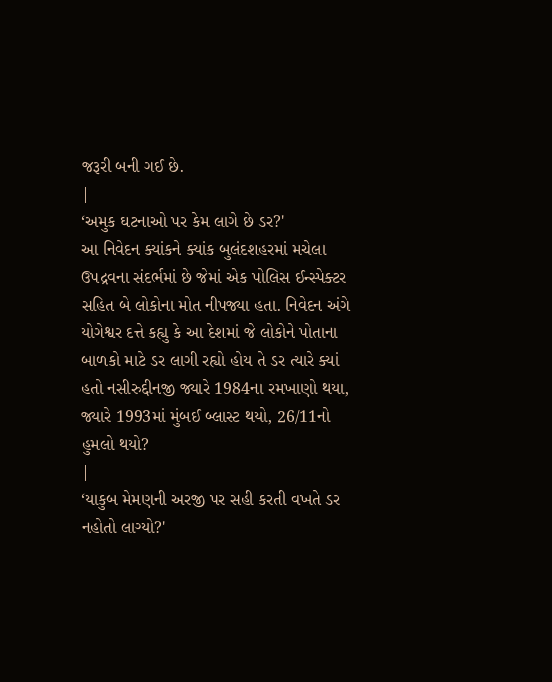જરૂરી બની ગઈ છે.
|
‘અમુક ઘટનાઓ પર કેમ લાગે છે ડર?'
આ નિવેદન ક્યાંકને ક્યાંક બુલંદશહરમાં મચેલા ઉપદ્રવના સંદર્ભમાં છે જેમાં એક પોલિસ ઈન્સ્પેક્ટર સહિત બે લોકોના મોત નીપજ્યા હતા. નિવેદન અંગે યોગેશ્વર દત્તે કહ્યુ કે આ દેશમાં જે લોકોને પોતાના બાળકો માટે ડર લાગી રહ્યો હોય તે ડર ત્યારે ક્યાં હતો નસીરુદ્દીનજી જ્યારે 1984ના રમખાણો થયા, જ્યારે 1993માં મુંબઈ બ્લાસ્ટ થયો, 26/11નો હુમલો થયો?
|
‘યાકુબ મેમણની અરજી પર સહી કરતી વખતે ડર નહોતો લાગ્યો?'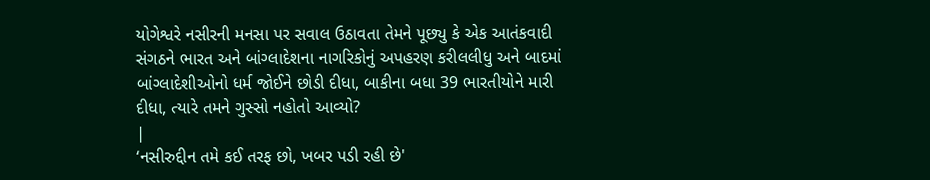યોગેશ્વરે નસીરની મનસા પર સવાલ ઉઠાવતા તેમને પૂછ્યુ કે એક આતંકવાદી સંગઠને ભારત અને બાંગ્લાદેશના નાગરિકોનું અપહરણ કરીલલીધુ અને બાદમાં બાંગ્લાદેશીઓનો ધર્મ જોઈને છોડી દીધા, બાકીના બધા 39 ભારતીયોને મારી દીધા, ત્યારે તમને ગુસ્સો નહોતો આવ્યો?
|
‘નસીરુદ્દીન તમે કઈ તરફ છો, ખબર પડી રહી છે'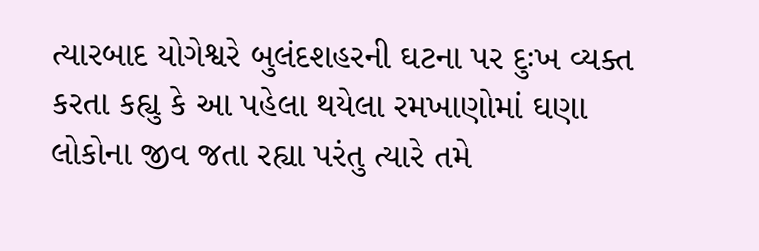ત્યારબાદ યોગેશ્વરે બુલંદશહરની ઘટના પર દુઃખ વ્યક્ત કરતા કહ્યુ કે આ પહેલા થયેલા રમખાણોમાં ઘણા લોકોના જીવ જતા રહ્યા પરંતુ ત્યારે તમે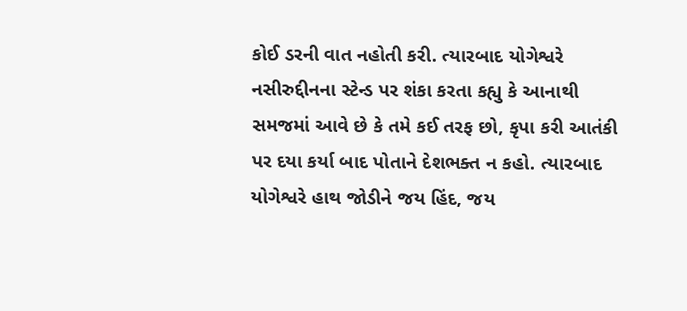કોઈ ડરની વાત નહોતી કરી. ત્યારબાદ યોગેશ્વરે નસીરુદ્દીનના સ્ટેન્ડ પર શંકા કરતા કહ્યુ કે આનાથી સમજમાં આવે છે કે તમે કઈ તરફ છો, કૃપા કરી આતંકી પર દયા કર્યા બાદ પોતાને દેશભક્ત ન કહો. ત્યારબાદ યોગેશ્વરે હાથ જોડીને જય હિંદ, જય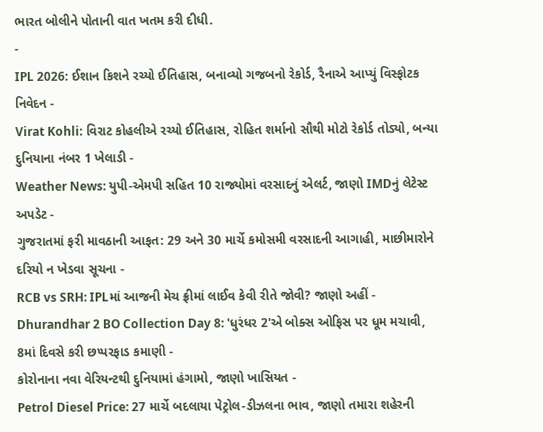ભારત બોલીને પોતાની વાત ખતમ કરી દીધી.
-
IPL 2026: ઈશાન કિશને રચ્યો ઈતિહાસ, બનાવ્યો ગજબનો રેકોર્ડ, રૈનાએ આપ્યું વિસ્ફોટક નિવેદન -
Virat Kohli: વિરાટ કોહલીએ રચ્યો ઈતિહાસ, રોહિત શર્માનો સૌથી મોટો રેકોર્ડ તોડ્યો, બન્યા દુનિયાના નંબર 1 ખેલાડી -
Weather News: યુપી-એમપી સહિત 10 રાજ્યોમાં વરસાદનું એલર્ટ, જાણો IMDનું લેટેસ્ટ અપડેટ -
ગુજરાતમાં ફરી માવઠાની આફત: 29 અને 30 માર્ચે કમોસમી વરસાદની આગાહી, માછીમારોને દરિયો ન ખેડવા સૂચના -
RCB vs SRH: IPLમાં આજની મેચ ફ્રીમાં લાઈવ કેવી રીતે જોવી? જાણો અહીં -
Dhurandhar 2 BO Collection Day 8: 'ધુરંધર 2'એ બોક્સ ઓફિસ પર ધૂમ મચાવી, 8માં દિવસે કરી છપ્પરફાડ કમાણી -
કોરોનાના નવા વેરિયન્ટથી દુનિયામાં હંગામો, જાણો ખાસિયત -
Petrol Diesel Price: 27 માર્ચે બદલાયા પેટ્રોલ-ડીઝલના ભાવ, જાણો તમારા શહેરની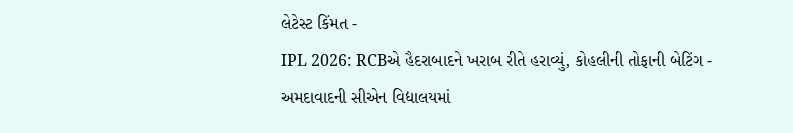લેટેસ્ટ કિંમત -
IPL 2026: RCBએ હૈદરાબાદને ખરાબ રીતે હરાવ્યું, કોહલીની તોફાની બેટિંગ -
અમદાવાદની સીએન વિદ્યાલયમાં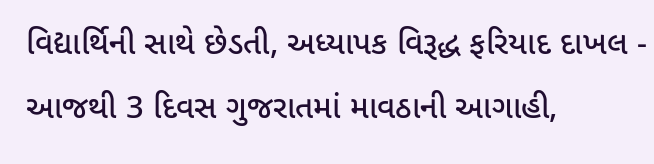વિદ્યાર્થિની સાથે છેડતી, અધ્યાપક વિરૂદ્ધ ફરિયાદ દાખલ -
આજથી 3 દિવસ ગુજરાતમાં માવઠાની આગાહી,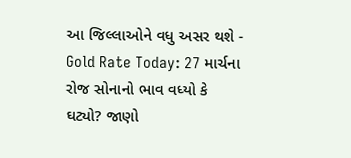આ જિલ્લાઓને વધુ અસર થશે -
Gold Rate Today: 27 માર્ચના રોજ સોનાનો ભાવ વધ્યો કે ઘટ્યો? જાણો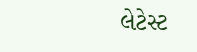લેટેસ્ટ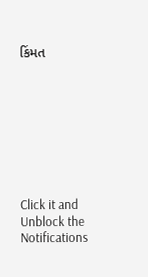કિંમત








Click it and Unblock the Notifications